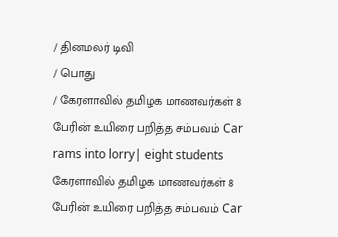/ தினமலர் டிவி
/ பொது
/ கேரளாவில் தமிழக மாணவர்கள் 8 பேரின் உயிரை பறித்த சம்பவம் Car rams into lorry| eight students
கேரளாவில் தமிழக மாணவர்கள் 8 பேரின் உயிரை பறித்த சம்பவம் Car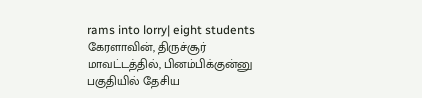rams into lorry| eight students
கேரளாவின், திருச்சூர் மாவட்டத்தில், பினம்பிக்குன்னு பகுதியில் தேசிய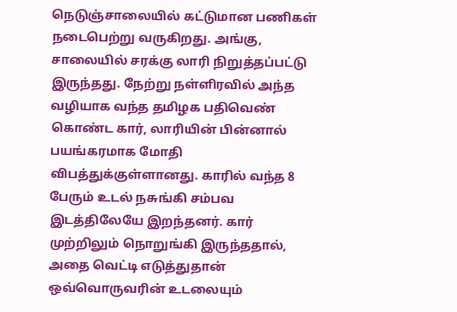நெடுஞ்சாலையில் கட்டுமான பணிகள் நடைபெற்று வருகிறது. அங்கு, சாலையில் சரக்கு லாரி நிறுத்தப்பட்டு இருந்தது. நேற்று நள்ளிரவில் அந்த வழியாக வந்த தமிழக பதிவெண் கொண்ட கார், லாரியின் பின்னால் பயங்கரமாக மோதி விபத்துக்குள்ளானது. காரில் வந்த 8 பேரும் உடல் நசுங்கி சம்பவ இடத்திலேயே இறந்தனர். கார் முற்றிலும் நொறுங்கி இருந்ததால், அதை வெட்டி எடுத்துதான் ஒவ்வொருவரின் உடலையும்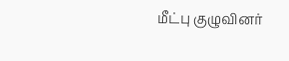மீட்பு குழுவினர்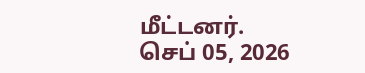மீட்டனர்.
செப் 05, 2026